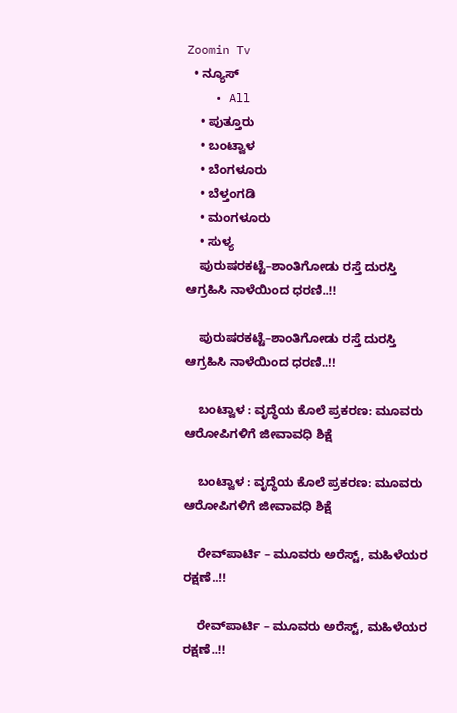Zoomin Tv
  • ನ್ಯೂಸ್
    • All
    • ಪುತ್ತೂರು
    • ಬಂಟ್ವಾಳ
    • ಬೆಂಗಳೂರು
    • ಬೆಳ್ತಂಗಡಿ
    • ಮಂಗಳೂರು
    • ಸುಳ್ಯ
    ಪುರುಷರಕಟ್ಟೆ–ಶಾಂತಿಗೋಡು ರಸ್ತೆ ದುರಸ್ತಿ ಆಗ್ರಹಿಸಿ ನಾಳೆಯಿಂದ ಧರಣಿ..!!

    ಪುರುಷರಕಟ್ಟೆ–ಶಾಂತಿಗೋಡು ರಸ್ತೆ ದುರಸ್ತಿ ಆಗ್ರಹಿಸಿ ನಾಳೆಯಿಂದ ಧರಣಿ..!!

    ಬಂಟ್ವಾಳ : ವೃದ್ಧೆಯ ಕೊಲೆ ಪ್ರಕರಣ: ಮೂವರು ಆರೋಪಿಗಳಿಗೆ ಜೀವಾವಧಿ ಶಿಕ್ಷೆ

    ಬಂಟ್ವಾಳ : ವೃದ್ಧೆಯ ಕೊಲೆ ಪ್ರಕರಣ: ಮೂವರು ಆರೋಪಿಗಳಿಗೆ ಜೀವಾವಧಿ ಶಿಕ್ಷೆ

    ರೇವ್‌ಪಾರ್ಟಿ – ಮೂವರು ಅರೆಸ್ಟ್‌, ಮಹಿಳೆಯರ ರಕ್ಷಣೆ..!!

    ರೇವ್‌ಪಾರ್ಟಿ – ಮೂವರು ಅರೆಸ್ಟ್‌, ಮಹಿಳೆಯರ ರಕ್ಷಣೆ..!!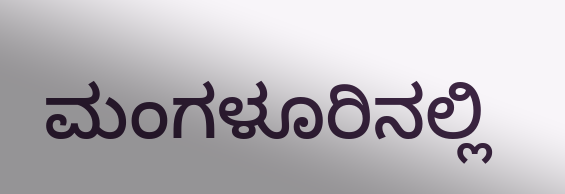ಮಂಗಳೂರಿನಲ್ಲಿ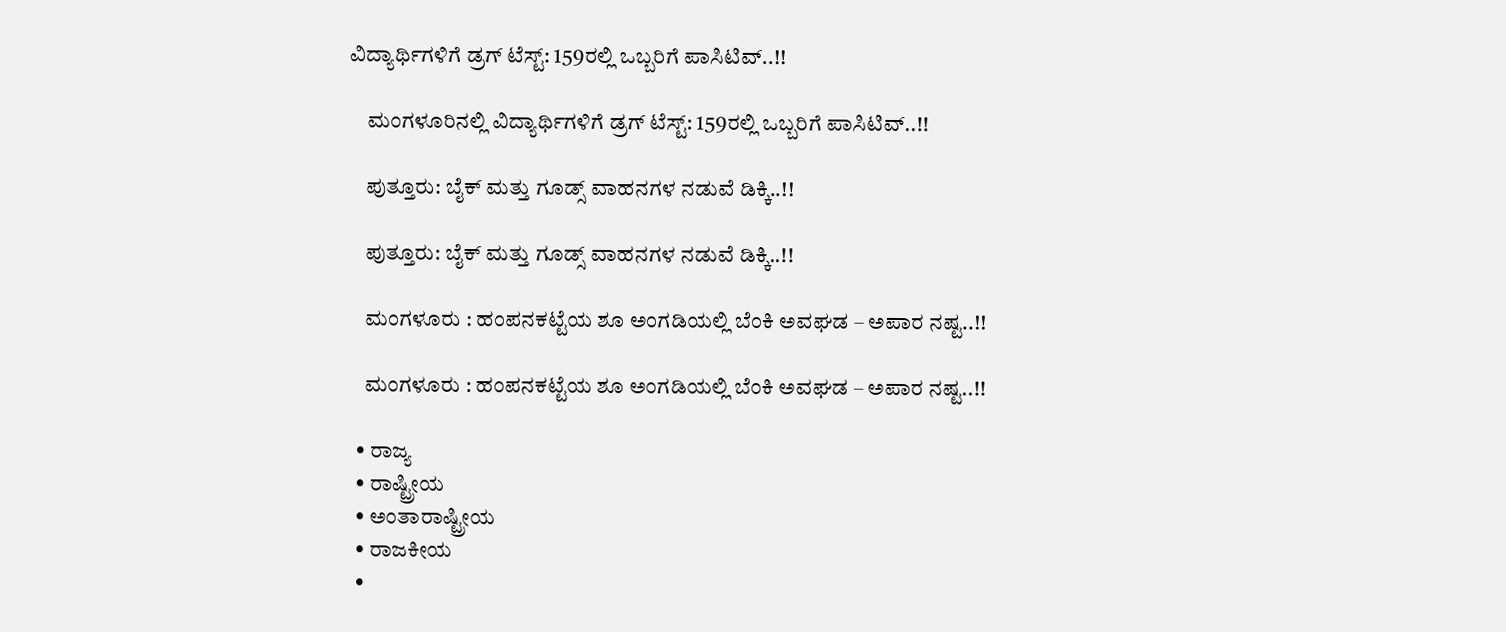ವಿದ್ಯಾರ್ಥಿಗಳಿಗೆ ಡ್ರಗ್ ಟೆಸ್ಟ್: 159ರಲ್ಲಿ ಒಬ್ಬರಿಗೆ ಪಾಸಿಟಿವ್..!!

    ಮಂಗಳೂರಿನಲ್ಲಿ ವಿದ್ಯಾರ್ಥಿಗಳಿಗೆ ಡ್ರಗ್ ಟೆಸ್ಟ್: 159ರಲ್ಲಿ ಒಬ್ಬರಿಗೆ ಪಾಸಿಟಿವ್..!!

    ಪುತ್ತೂರು: ಬೈಕ್ ಮತ್ತು ಗೂಡ್ಸ್ ವಾಹನಗಳ ನಡುವೆ ಡಿಕ್ಕಿ..!!

    ಪುತ್ತೂರು: ಬೈಕ್ ಮತ್ತು ಗೂಡ್ಸ್ ವಾಹನಗಳ ನಡುವೆ ಡಿಕ್ಕಿ..!!

    ಮಂಗಳೂರು : ಹಂಪನಕಟ್ಟೆಯ ಶೂ ಅಂಗಡಿಯಲ್ಲಿ ಬೆಂಕಿ ಅವಘಡ – ಅಪಾರ ನಷ್ಟ..!!

    ಮಂಗಳೂರು : ಹಂಪನಕಟ್ಟೆಯ ಶೂ ಅಂಗಡಿಯಲ್ಲಿ ಬೆಂಕಿ ಅವಘಡ – ಅಪಾರ ನಷ್ಟ..!!

  • ರಾಜ್ಯ
  • ರಾಷ್ಟ್ರೀಯ
  • ಅಂತಾರಾಷ್ಟ್ರೀಯ
  • ರಾಜಕೀಯ
  •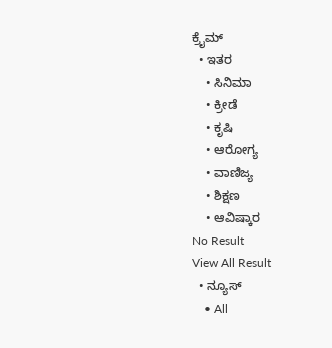ಕ್ರೈಮ್
  • ಇತರ
    • ಸಿನಿಮಾ
    • ಕ್ರೀಡೆ
    • ಕೃಷಿ
    • ಆರೋಗ್ಯ
    • ವಾಣಿಜ್ಯ
    • ಶಿಕ್ಷಣ
    • ಆವಿಷ್ಕಾರ
No Result
View All Result
  • ನ್ಯೂಸ್
    • All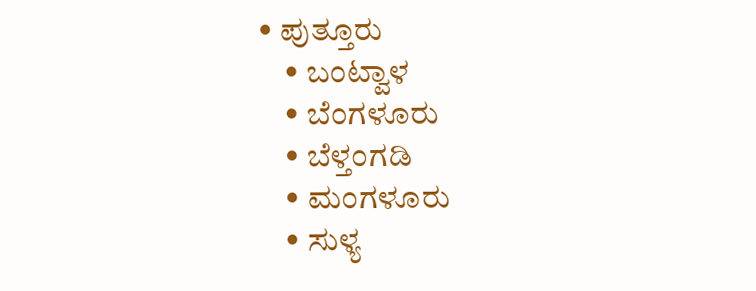• ಪುತ್ತೂರು
    • ಬಂಟ್ವಾಳ
    • ಬೆಂಗಳೂರು
    • ಬೆಳ್ತಂಗಡಿ
    • ಮಂಗಳೂರು
    • ಸುಳ್ಯ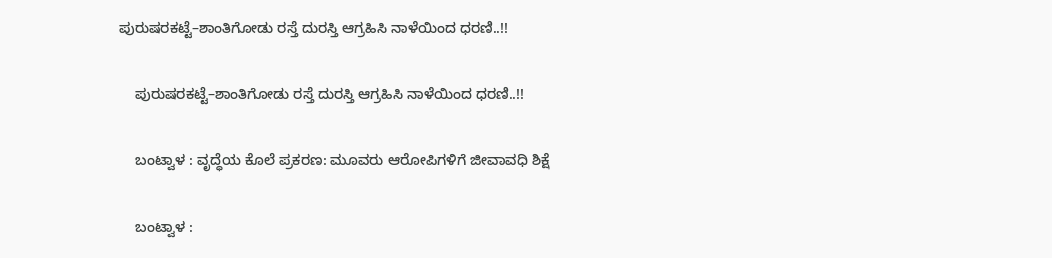ಪುರುಷರಕಟ್ಟೆ–ಶಾಂತಿಗೋಡು ರಸ್ತೆ ದುರಸ್ತಿ ಆಗ್ರಹಿಸಿ ನಾಳೆಯಿಂದ ಧರಣಿ..!!

    ಪುರುಷರಕಟ್ಟೆ–ಶಾಂತಿಗೋಡು ರಸ್ತೆ ದುರಸ್ತಿ ಆಗ್ರಹಿಸಿ ನಾಳೆಯಿಂದ ಧರಣಿ..!!

    ಬಂಟ್ವಾಳ : ವೃದ್ಧೆಯ ಕೊಲೆ ಪ್ರಕರಣ: ಮೂವರು ಆರೋಪಿಗಳಿಗೆ ಜೀವಾವಧಿ ಶಿಕ್ಷೆ

    ಬಂಟ್ವಾಳ :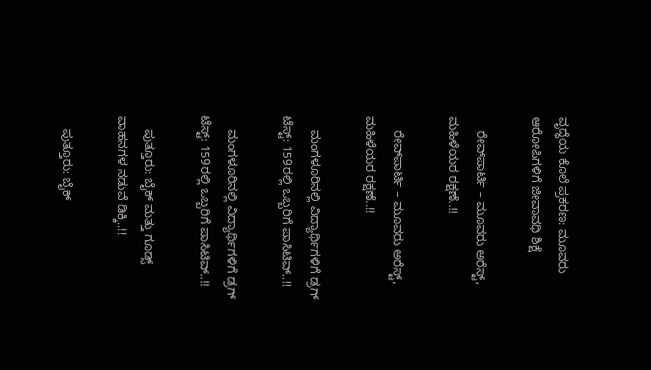ವೃದ್ಧೆಯ ಕೊಲೆ ಪ್ರಕರಣ: ಮೂವರು ಆರೋಪಿಗಳಿಗೆ ಜೀವಾವಧಿ ಶಿಕ್ಷೆ

    ರೇವ್‌ಪಾರ್ಟಿ – ಮೂವರು ಅರೆಸ್ಟ್‌, ಮಹಿಳೆಯರ ರಕ್ಷಣೆ..!!

    ರೇವ್‌ಪಾರ್ಟಿ – ಮೂವರು ಅರೆಸ್ಟ್‌, ಮಹಿಳೆಯರ ರಕ್ಷಣೆ..!!

    ಮಂಗಳೂರಿನಲ್ಲಿ ವಿದ್ಯಾರ್ಥಿಗಳಿಗೆ ಡ್ರಗ್ ಟೆಸ್ಟ್: 159ರಲ್ಲಿ ಒಬ್ಬರಿಗೆ ಪಾಸಿಟಿವ್..!!

    ಮಂಗಳೂರಿನಲ್ಲಿ ವಿದ್ಯಾರ್ಥಿಗಳಿಗೆ ಡ್ರಗ್ ಟೆಸ್ಟ್: 159ರಲ್ಲಿ ಒಬ್ಬರಿಗೆ ಪಾಸಿಟಿವ್..!!

    ಪುತ್ತೂರು: ಬೈಕ್ ಮತ್ತು ಗೂಡ್ಸ್ ವಾಹನಗಳ ನಡುವೆ ಡಿಕ್ಕಿ..!!

    ಪುತ್ತೂರು: ಬೈಕ್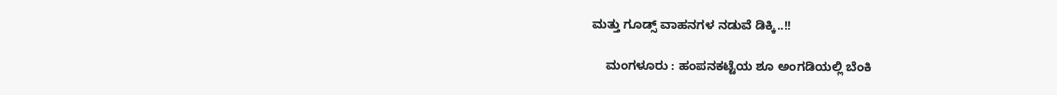ಮತ್ತು ಗೂಡ್ಸ್ ವಾಹನಗಳ ನಡುವೆ ಡಿಕ್ಕಿ..!!

    ಮಂಗಳೂರು : ಹಂಪನಕಟ್ಟೆಯ ಶೂ ಅಂಗಡಿಯಲ್ಲಿ ಬೆಂಕಿ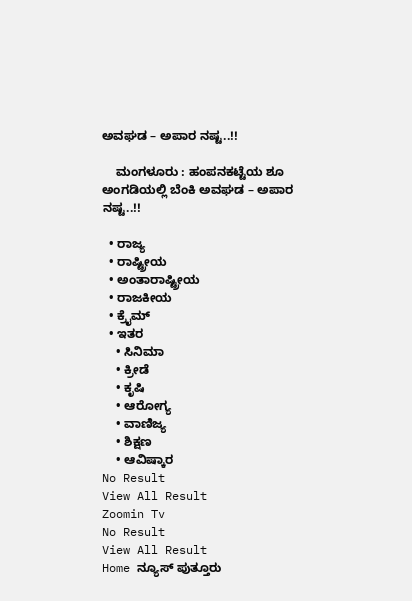ಅವಘಡ – ಅಪಾರ ನಷ್ಟ..!!

    ಮಂಗಳೂರು : ಹಂಪನಕಟ್ಟೆಯ ಶೂ ಅಂಗಡಿಯಲ್ಲಿ ಬೆಂಕಿ ಅವಘಡ – ಅಪಾರ ನಷ್ಟ..!!

  • ರಾಜ್ಯ
  • ರಾಷ್ಟ್ರೀಯ
  • ಅಂತಾರಾಷ್ಟ್ರೀಯ
  • ರಾಜಕೀಯ
  • ಕ್ರೈಮ್
  • ಇತರ
    • ಸಿನಿಮಾ
    • ಕ್ರೀಡೆ
    • ಕೃಷಿ
    • ಆರೋಗ್ಯ
    • ವಾಣಿಜ್ಯ
    • ಶಿಕ್ಷಣ
    • ಆವಿಷ್ಕಾರ
No Result
View All Result
Zoomin Tv
No Result
View All Result
Home ನ್ಯೂಸ್ ಪುತ್ತೂರು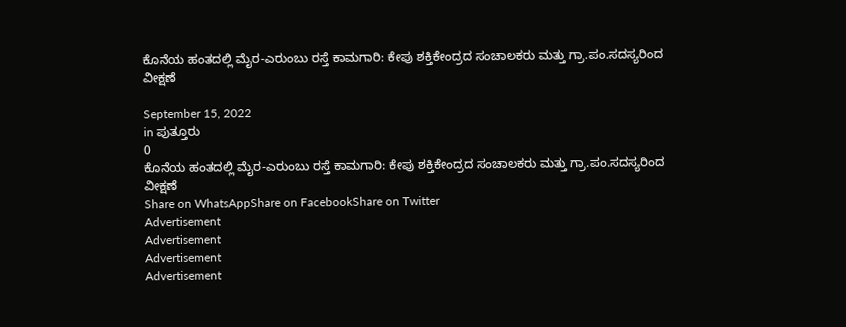ಕೊನೆಯ ಹಂತದಲ್ಲಿ ಮೈರ-ಎರುಂಬು ರಸ್ತೆ ಕಾಮಗಾರಿ: ಕೇಪು ಶಕ್ತಿಕೇಂದ್ರದ ಸಂಚಾಲಕರು ಮತ್ತು ಗ್ರಾ.ಪಂ.ಸದಸ್ಯರಿಂದ ವೀಕ್ಷಣೆ

September 15, 2022
in ಪುತ್ತೂರು
0
ಕೊನೆಯ ಹಂತದಲ್ಲಿ ಮೈರ-ಎರುಂಬು ರಸ್ತೆ ಕಾಮಗಾರಿ: ಕೇಪು ಶಕ್ತಿಕೇಂದ್ರದ ಸಂಚಾಲಕರು ಮತ್ತು ಗ್ರಾ.ಪಂ.ಸದಸ್ಯರಿಂದ ವೀಕ್ಷಣೆ
Share on WhatsAppShare on FacebookShare on Twitter
Advertisement
Advertisement
Advertisement
Advertisement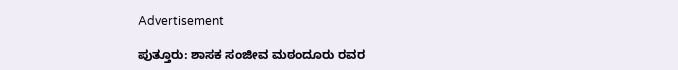Advertisement

ಪುತ್ತೂರು: ಶಾಸಕ ಸಂಜೀವ ಮಠಂದೂರು ರವರ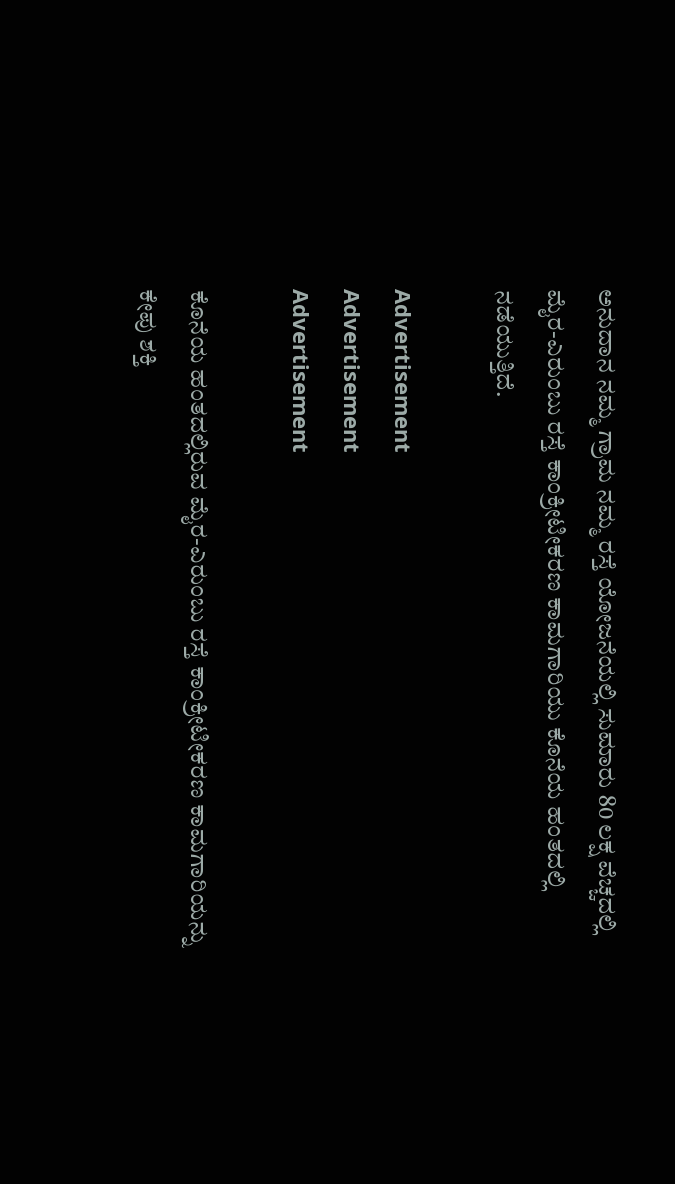ಅನುದಾನ ನಮ್ಮ ಗ್ರಾಮ ನಮ್ಮ ರಸ್ತೆ ಯೋಜನೆಯಲ್ಲಿ ಸುಮಾರು 80 ಲಕ್ಷ ವೆಚ್ಚದಲ್ಲಿ ಮೈರ-ಎರುಂಬು ರಸ್ತೆ ಕಾಂಕ್ರೀಟೀಕರಣ ಕಾಮಗಾರಿಯು ಕೊನೆಯ ಹಂತದಲ್ಲಿ ನಡೆಯುತ್ತಿದೆ.

Advertisement
Advertisement
Advertisement

ಕೊನೆಯ ಹಂತದಲ್ಲಿರುವ ಮೈರ-ಎರುಂಬು ರಸ್ತೆ ಕಾಂಕ್ರೀಟೀಕರಣ ಕಾಮಗಾರಿಯನ್ನು ಕೇಪು ಶಕ್ತಿ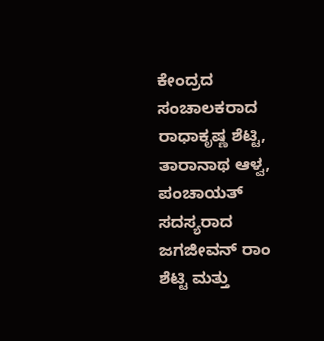ಕೇಂದ್ರದ ಸಂಚಾಲಕರಾದ ರಾಧಾಕೃಷ್ಣ ಶೆಟ್ಟಿ, ತಾರಾನಾಥ ಆಳ್ವ, ಪಂಚಾಯತ್ ಸದಸ್ಯರಾದ ಜಗಜೀವನ್ ರಾಂ ಶೆಟ್ಟಿ ಮತ್ತು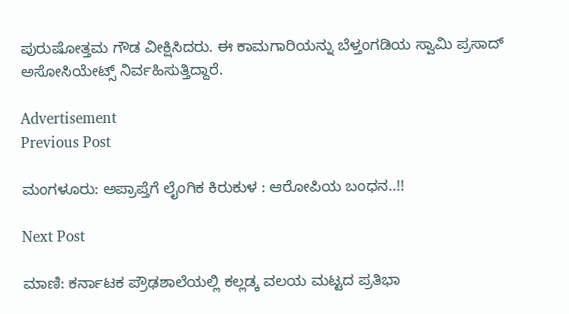ಪುರುಷೋತ್ತಮ ಗೌಡ ವೀಕ್ಷಿಸಿದರು. ಈ ಕಾಮಗಾರಿಯನ್ನು ಬೆಳ್ತಂಗಡಿಯ ಸ್ವಾಮಿ ಪ್ರಸಾದ್ ಅಸೋಸಿಯೇಟ್ಸ್ ನಿರ್ವಹಿಸುತ್ತಿದ್ದಾರೆ.

Advertisement
Previous Post

ಮಂಗಳೂರು: ಅಪ್ರಾಪ್ತೆಗೆ ಲೈಂಗಿಕ ಕಿರುಕುಳ : ಆರೋಪಿಯ ಬಂಧನ..!!

Next Post

ಮಾಣಿ: ಕರ್ನಾಟಕ ಪ್ರೌಢಶಾಲೆಯಲ್ಲಿ ಕಲ್ಲಡ್ಕ ವಲಯ ಮಟ್ಟದ ಪ್ರತಿಭಾ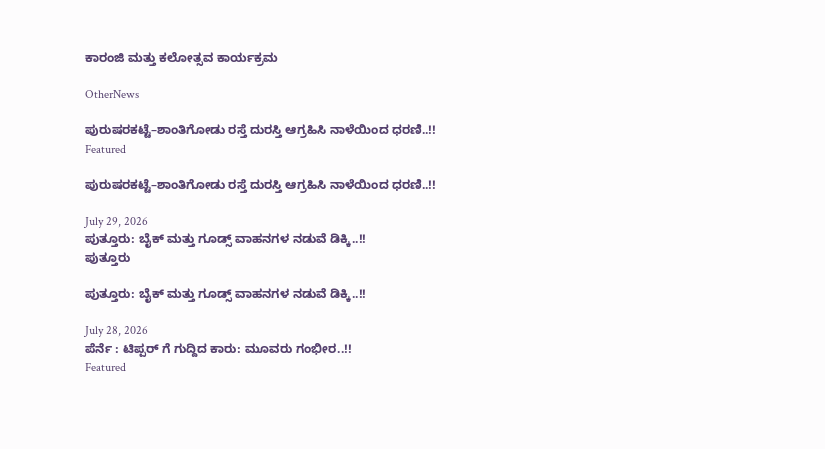ಕಾರಂಜಿ ಮತ್ತು ಕಲೋತ್ಸವ ಕಾರ್ಯಕ್ರಮ

OtherNews

ಪುರುಷರಕಟ್ಟೆ–ಶಾಂತಿಗೋಡು ರಸ್ತೆ ದುರಸ್ತಿ ಆಗ್ರಹಿಸಿ ನಾಳೆಯಿಂದ ಧರಣಿ..!!
Featured

ಪುರುಷರಕಟ್ಟೆ–ಶಾಂತಿಗೋಡು ರಸ್ತೆ ದುರಸ್ತಿ ಆಗ್ರಹಿಸಿ ನಾಳೆಯಿಂದ ಧರಣಿ..!!

July 29, 2026
ಪುತ್ತೂರು: ಬೈಕ್ ಮತ್ತು ಗೂಡ್ಸ್ ವಾಹನಗಳ ನಡುವೆ ಡಿಕ್ಕಿ..!!
ಪುತ್ತೂರು

ಪುತ್ತೂರು: ಬೈಕ್ ಮತ್ತು ಗೂಡ್ಸ್ ವಾಹನಗಳ ನಡುವೆ ಡಿಕ್ಕಿ..!!

July 28, 2026
ಪೆರ್ನೆ : ಟಿಪ್ಪರ್ ಗೆ ಗುದ್ದಿದ ಕಾರು: ಮೂವರು ಗಂಭೀರ..!!
Featured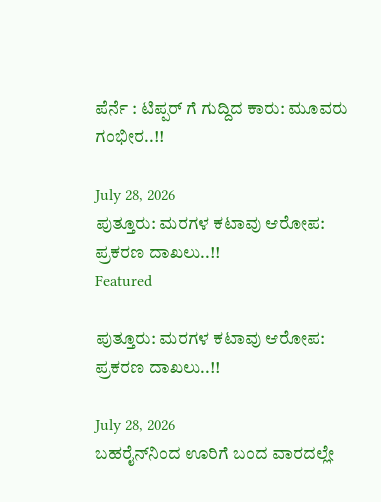ಪೆರ್ನೆ : ಟಿಪ್ಪರ್ ಗೆ ಗುದ್ದಿದ ಕಾರು: ಮೂವರು ಗಂಭೀರ..!!

July 28, 2026
ಪುತ್ತೂರು: ಮರಗಳ ಕಟಾವು ಆರೋಪ: ಪ್ರಕರಣ ದಾಖಲು..!!
Featured

ಪುತ್ತೂರು: ಮರಗಳ ಕಟಾವು ಆರೋಪ: ಪ್ರಕರಣ ದಾಖಲು..!!

July 28, 2026
ಬಹರೈನ್‌ನಿಂದ ಊರಿಗೆ ಬಂದ ವಾರದಲ್ಲೇ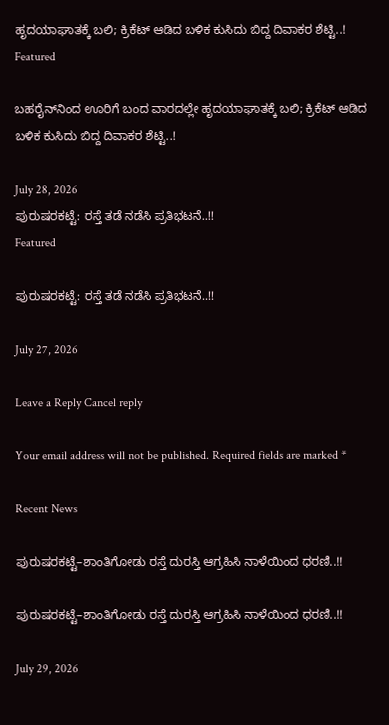ಹೃದಯಾಘಾತಕ್ಕೆ ಬಲಿ; ಕ್ರಿಕೆಟ್ ಆಡಿದ ಬಳಿಕ ಕುಸಿದು ಬಿದ್ದ ದಿವಾಕರ ಶೆಟ್ಟಿ..!
Featured

ಬಹರೈನ್‌ನಿಂದ ಊರಿಗೆ ಬಂದ ವಾರದಲ್ಲೇ ಹೃದಯಾಘಾತಕ್ಕೆ ಬಲಿ; ಕ್ರಿಕೆಟ್ ಆಡಿದ ಬಳಿಕ ಕುಸಿದು ಬಿದ್ದ ದಿವಾಕರ ಶೆಟ್ಟಿ..!

July 28, 2026
ಪುರುಷರಕಟ್ಟೆ: ರಸ್ತೆ ತಡೆ ನಡೆಸಿ ಪ್ರತಿಭಟನೆ..!!
Featured

ಪುರುಷರಕಟ್ಟೆ: ರಸ್ತೆ ತಡೆ ನಡೆಸಿ ಪ್ರತಿಭಟನೆ..!!

July 27, 2026

Leave a Reply Cancel reply

Your email address will not be published. Required fields are marked *

Recent News

ಪುರುಷರಕಟ್ಟೆ–ಶಾಂತಿಗೋಡು ರಸ್ತೆ ದುರಸ್ತಿ ಆಗ್ರಹಿಸಿ ನಾಳೆಯಿಂದ ಧರಣಿ..!!

ಪುರುಷರಕಟ್ಟೆ–ಶಾಂತಿಗೋಡು ರಸ್ತೆ ದುರಸ್ತಿ ಆಗ್ರಹಿಸಿ ನಾಳೆಯಿಂದ ಧರಣಿ..!!

July 29, 2026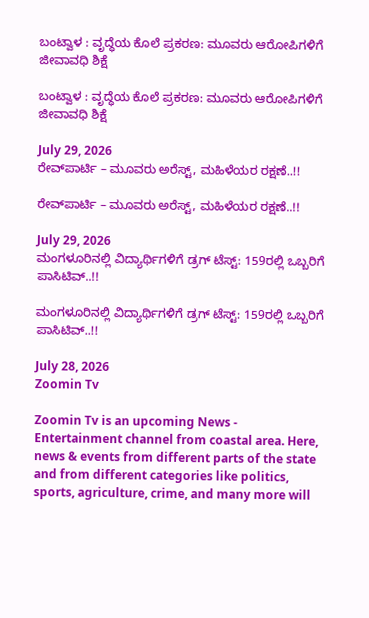ಬಂಟ್ವಾಳ : ವೃದ್ಧೆಯ ಕೊಲೆ ಪ್ರಕರಣ: ಮೂವರು ಆರೋಪಿಗಳಿಗೆ ಜೀವಾವಧಿ ಶಿಕ್ಷೆ

ಬಂಟ್ವಾಳ : ವೃದ್ಧೆಯ ಕೊಲೆ ಪ್ರಕರಣ: ಮೂವರು ಆರೋಪಿಗಳಿಗೆ ಜೀವಾವಧಿ ಶಿಕ್ಷೆ

July 29, 2026
ರೇವ್‌ಪಾರ್ಟಿ – ಮೂವರು ಅರೆಸ್ಟ್‌, ಮಹಿಳೆಯರ ರಕ್ಷಣೆ..!!

ರೇವ್‌ಪಾರ್ಟಿ – ಮೂವರು ಅರೆಸ್ಟ್‌, ಮಹಿಳೆಯರ ರಕ್ಷಣೆ..!!

July 29, 2026
ಮಂಗಳೂರಿನಲ್ಲಿ ವಿದ್ಯಾರ್ಥಿಗಳಿಗೆ ಡ್ರಗ್ ಟೆಸ್ಟ್: 159ರಲ್ಲಿ ಒಬ್ಬರಿಗೆ ಪಾಸಿಟಿವ್..!!

ಮಂಗಳೂರಿನಲ್ಲಿ ವಿದ್ಯಾರ್ಥಿಗಳಿಗೆ ಡ್ರಗ್ ಟೆಸ್ಟ್: 159ರಲ್ಲಿ ಒಬ್ಬರಿಗೆ ಪಾಸಿಟಿವ್..!!

July 28, 2026
Zoomin Tv

Zoomin Tv is an upcoming News - Entertainment channel from coastal area. Here, news & events from different parts of the state and from different categories like politics, sports, agriculture, crime, and many more will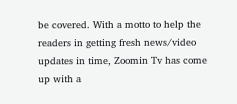be covered. With a motto to help the readers in getting fresh news/video updates in time, Zoomin Tv has come up with a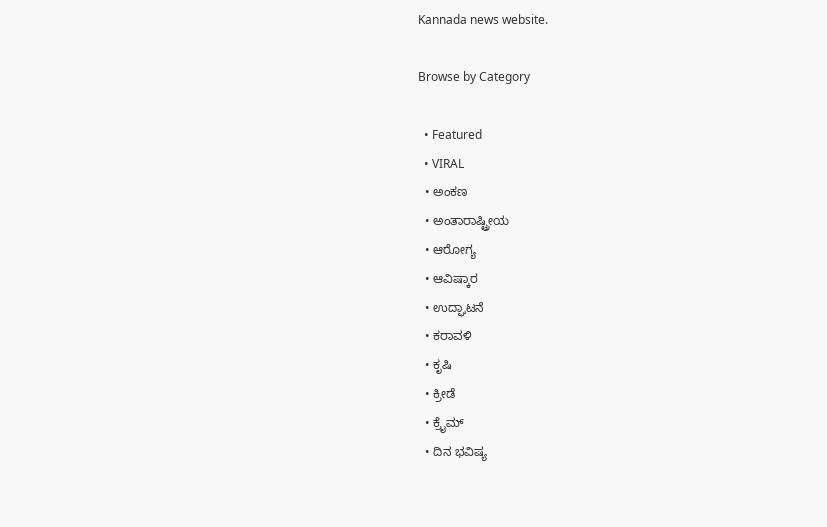Kannada news website.

Browse by Category

  • Featured
  • VIRAL
  • ಅಂಕಣ
  • ಅಂತಾರಾಷ್ಟ್ರೀಯ
  • ಆರೋಗ್ಯ
  • ಆವಿಷ್ಕಾರ
  • ಉದ್ಘಾಟನೆ
  • ಕರಾವಳಿ
  • ಕೃಷಿ
  • ಕ್ರೀಡೆ
  • ಕ್ರೈಮ್
  • ದಿನ ಭವಿಷ್ಯ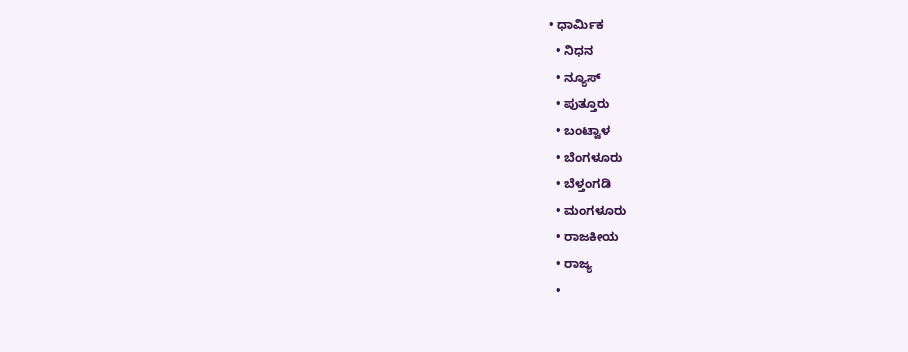• ಧಾರ್ಮಿಕ
  • ನಿಧನ
  • ನ್ಯೂಸ್
  • ಪುತ್ತೂರು
  • ಬಂಟ್ವಾಳ
  • ಬೆಂಗಳೂರು
  • ಬೆಳ್ತಂಗಡಿ
  • ಮಂಗಳೂರು
  • ರಾಜಕೀಯ
  • ರಾಜ್ಯ
  •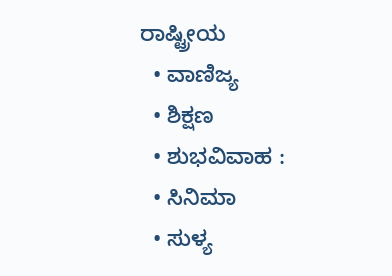ರಾಷ್ಟ್ರೀಯ
  • ವಾಣಿಜ್ಯ
  • ಶಿಕ್ಷಣ
  • ಶುಭವಿವಾಹ :
  • ಸಿನಿಮಾ
  • ಸುಳ್ಯ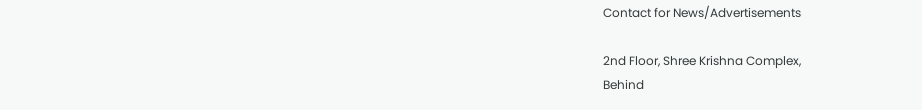Contact for News/Advertisements

2nd Floor, Shree Krishna Complex,
Behind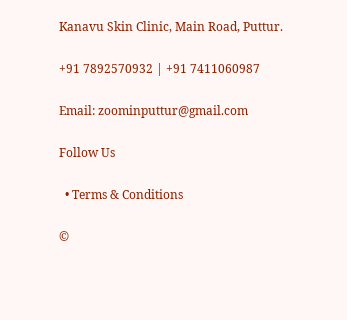Kanavu Skin Clinic, Main Road, Puttur.

+91 7892570932 | +91 7411060987

Email: zoominputtur@gmail.com

Follow Us

  • Terms & Conditions

©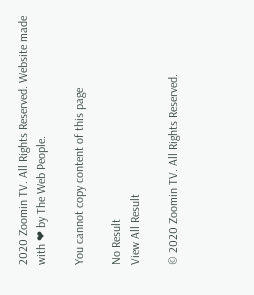2020 Zoomin TV. All Rights Reserved. Website made with ❤ by The Web People.

You cannot copy content of this page

No Result
View All Result

© 2020 Zoomin TV. All Rights Reserved.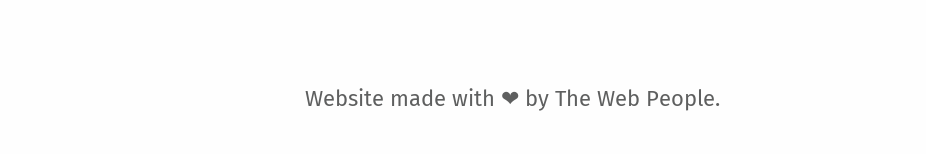Website made with ❤ by The Web People.